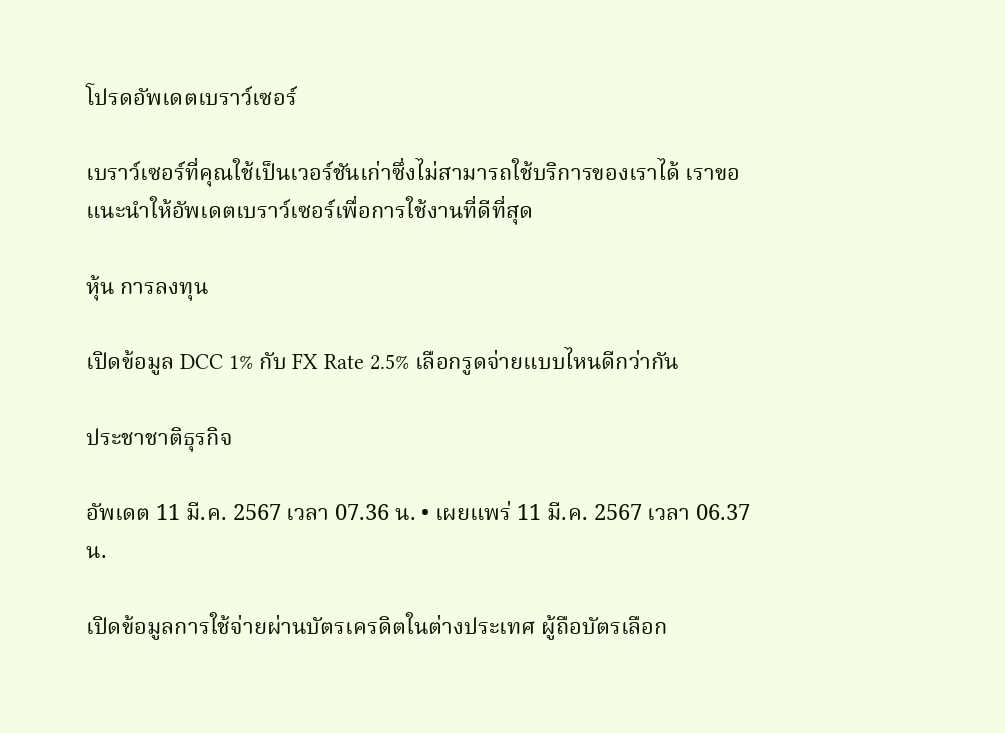โปรดอัพเดตเบราว์เซอร์

เบราว์เซอร์ที่คุณใช้เป็นเวอร์ชันเก่าซึ่งไม่สามารถใช้บริการของเราได้ เราขอแนะนำให้อัพเดตเบราว์เซอร์เพื่อการใช้งานที่ดีที่สุด

หุ้น การลงทุน

เปิดข้อมูล DCC 1% กับ FX Rate 2.5% เลือกรูดจ่ายแบบไหนดีกว่ากัน

ประชาชาติธุรกิจ

อัพเดต 11 มี.ค. 2567 เวลา 07.36 น. • เผยแพร่ 11 มี.ค. 2567 เวลา 06.37 น.

เปิดข้อมูลการใช้จ่ายผ่านบัตรเครดิตในต่างประเทศ ผู้ถือบัตรเลือก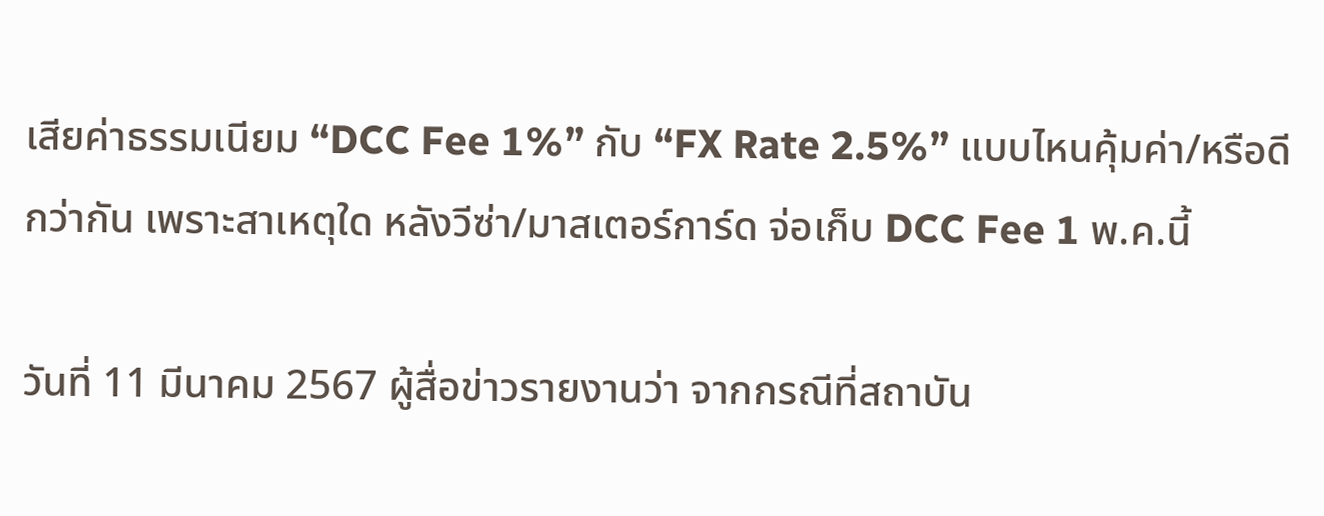เสียค่าธรรมเนียม “DCC Fee 1%” กับ “FX Rate 2.5%” แบบไหนคุ้มค่า/หรือดีกว่ากัน เพราะสาเหตุใด หลังวีซ่า/มาสเตอร์การ์ด จ่อเก็บ DCC Fee 1 พ.ค.นี้

วันที่ 11 มีนาคม 2567 ผู้สื่อข่าวรายงานว่า จากกรณีที่สถาบัน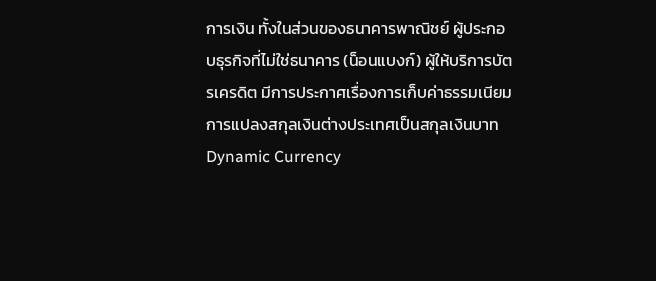การเงิน ทั้งในส่วนของธนาคารพาณิชย์ ผู้ประกอบธุรกิจที่ไม่ใช่ธนาคาร (น็อนแบงก์) ผู้ให้บริการบัตรเครดิต มีการประกาศเรื่องการเก็บค่าธรรมเนียมการแปลงสกุลเงินต่างประเทศเป็นสกุลเงินบาท Dynamic Currency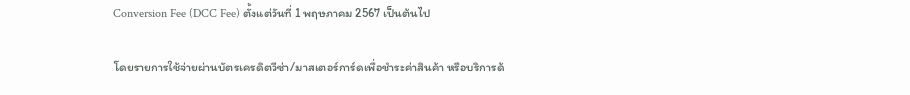Conversion Fee (DCC Fee) ตั้งแต่วันที่ 1 พฤษภาคม 2567 เป็นต้นไป

โดยรายการใช้จ่ายผ่านบัตรเครดิตวีซ่า/มาสเตอร์การ์ดเพื่อชำระค่าสินค้า หรือบริการด้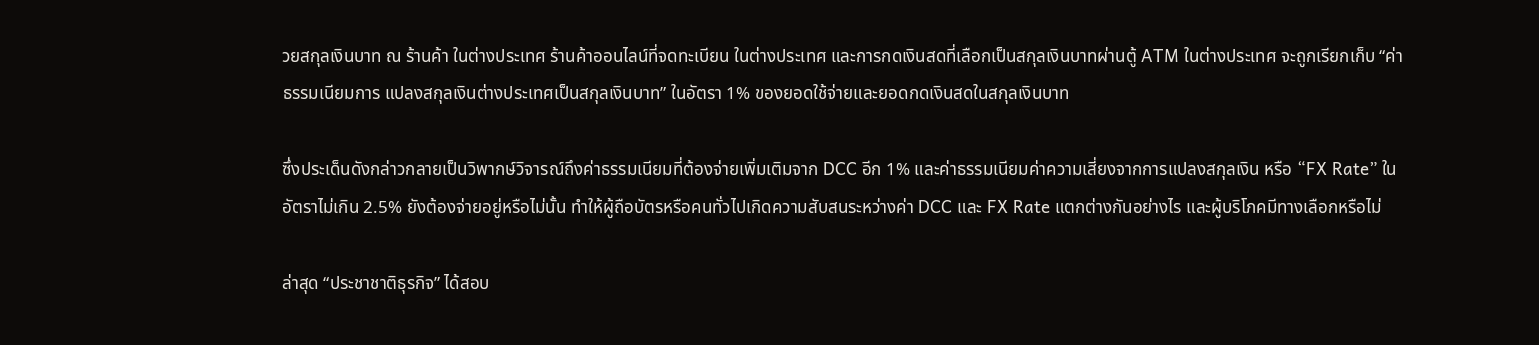วยสกุลเงินบาท ณ ร้านค้า ในต่างประเทศ ร้านค้าออนไลน์ที่จดทะเบียน ในต่างประเทศ และการกดเงินสดที่เลือกเป็นสกุลเงินบาทผ่านตู้ ATM ในต่างประเทศ จะถูกเรียกเก็บ “ค่าธรรมเนียมการ แปลงสกุลเงินต่างประเทศเป็นสกุลเงินบาท” ในอัตรา 1% ของยอดใช้จ่ายและยอดกดเงินสดในสกุลเงินบาท

ซึ่งประเด็นดังกล่าวกลายเป็นวิพากษ์วิจารณ์ถึงค่าธรรมเนียมที่ต้องจ่ายเพิ่มเติมจาก DCC อีก 1% และค่าธรรมเนียมค่าความเสี่ยงจากการแปลงสกุลเงิน หรือ “FX Rate” ในอัตราไม่เกิน 2.5% ยังต้องจ่ายอยู่หรือไม่นั้น ทำให้ผู้ถือบัตรหรือคนทั่วไปเกิดความสับสนระหว่างค่า DCC และ FX Rate แตกต่างกันอย่างไร และผู้บริโภคมีทางเลือกหรือไม่

ล่าสุด “ประชาชาติธุรกิจ” ได้สอบ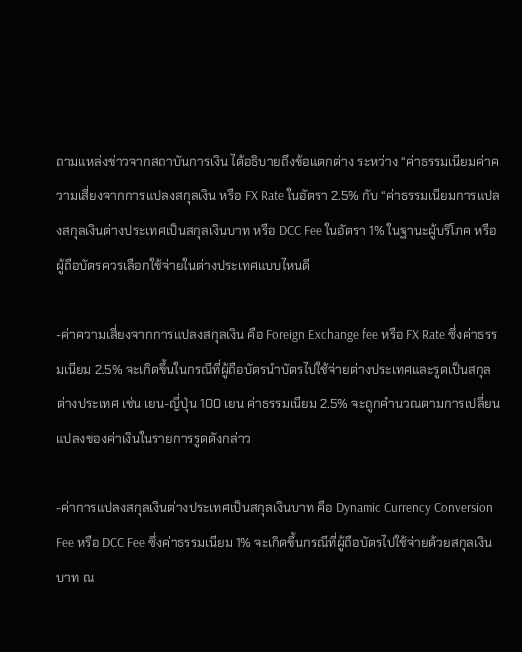ถามแหล่งข่าวจากสถาบันการเงิน ได้อธิบายถึงข้อแตกต่าง ระหว่าง “ค่าธรรมเนียมค่าความเสี่ยงจากการแปลงสกุลเงิน หรือ FX Rate ในอัตรา 2.5% กับ “ค่าธรรมเนียมการแปลงสกุลเงินต่างประเทศเป็นสกุลเงินบาท หรือ DCC Fee ในอัตรา 1% ในฐานะผู้บริโภค หรือผู้ถือบัตรควรเลือกใช้จ่ายในต่างประเทศแบบไหนดี

-ค่าความเสี่ยงจากการแปลงสกุลเงิน คือ Foreign Exchange fee หรือ FX Rate ซึ่งค่าธรรมเนียม 2.5% จะเกิดขึ้นในกรณีที่ผู้ถือบัตรนำบัตรไปใช้จ่ายต่างประเทศและรูดเป็นสกุลต่างประเทศ เช่น เยน-ญี่ปุ่น 100 เยน ค่าธรรมเนียม 2.5% จะถูกคำนวณตามการเปลี่ยนแปลงของค่าเงินในรายการรูดดังกล่าว

-ค่าการแปลงสกุลเงินต่างประเทศเป็นสกุลเงินบาท คือ Dynamic Currency Conversion Fee หรือ DCC Fee ซึ่งค่าธรรมเนียม 1% จะเกิดขึ้นกรณีที่ผู้ถือบัตรไปใช้จ่ายด้วยสกุลเงินบาท ณ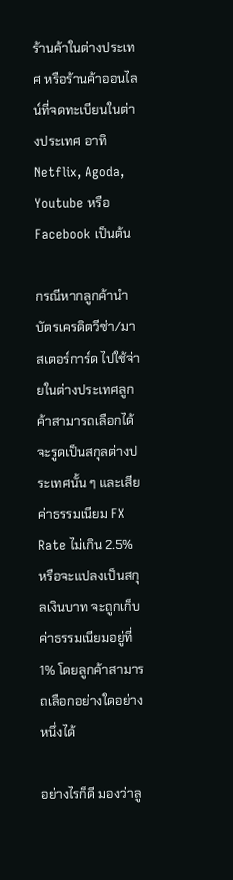ร้านค้าในต่างประเทศ หรือร้านค้าออนไลน์ที่จดทะเบียนในต่างประเทศ อาทิ Netflix, Agoda, Youtube หรือ Facebook เป็นต้น

กรณีหากลูกค้านำบัตรเครดิตวีซ่า/มาสเตอร์การ์ด ไปใช้จ่ายในต่างประเทศลูกค้าสามารถเลือกได้จะรูดเป็นสกุลต่างประเทศนั้น ๆ และเสียค่าธรรมเนียม FX Rate ไม่เกิน 2.5% หรือจะแปลงเป็นสกุลเงินบาท จะถูกเก็บค่าธรรมเนียมอยู่ที่ 1% โดยลูกค้าสามารถเลือกอย่างใดอย่างหนึ่งได้

อย่างไรก็ดี มองว่าลู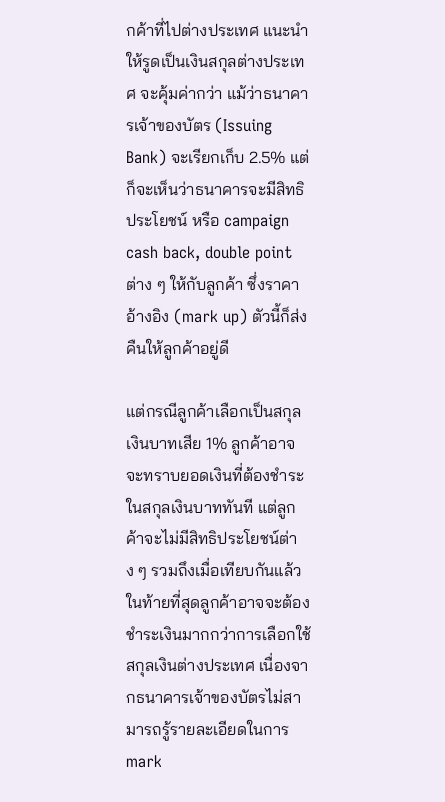กค้าที่ไปต่างประเทศ แนะนำให้รูดเป็นเงินสกุลต่างประเทศ จะคุ้มค่ากว่า แม้ว่าธนาคารเจ้าของบัตร (Issuing Bank) จะเรียกเก็บ 2.5% แต่ก็จะเห็นว่าธนาคารจะมีสิทธิประโยชน์ หรือ campaign cash back, double point ต่าง ๆ ให้กับลูกค้า ซึ่งราคาอ้างอิง (mark up) ตัวนี้ก็ส่งคืนให้ลูกค้าอยู่ดี

แต่กรณีลูกค้าเลือกเป็นสกุลเงินบาทเสีย 1% ลูกค้าอาจจะทราบยอดเงินที่ต้องชำระในสกุลเงินบาททันที แต่ลูกค้าจะไม่มีสิทธิประโยชน์ต่าง ๆ รวมถึงเมื่อเทียบกันแล้วในท้ายที่สุดลูกค้าอาจจะต้องชำระเงินมากกว่าการเลือกใช้สกุลเงินต่างประเทศ เนื่องจากธนาคารเจ้าของบัตรไม่สามารถรู้รายละเอียดในการ mark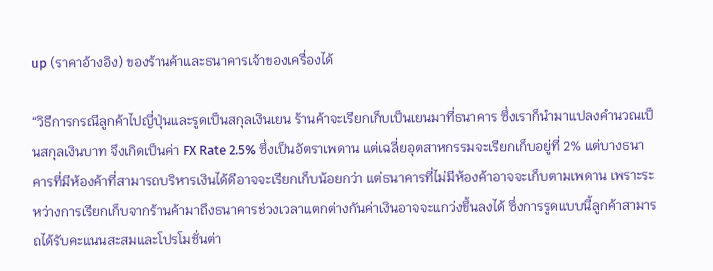up (ราคาอ้างอิง) ของร้านค้าและธนาคารเจ้าของเครื่องได้

“วิธีการกรณีลูกค้าไปญี่ปุ่นและรูดเป็นสกุลเงินเยน ร้านค้าจะเรียกเก็บเป็นเยนมาที่ธนาคาร ซึ่งเราก็นำมาแปลงคำนวณเป็นสกุลเงินบาท จึงเกิดเป็นค่า FX Rate 2.5% ซึ่งเป็นอัตราเพดาน แต่เฉลี่ยอุตสาหกรรมจะเรียกเก็บอยู่ที่ 2% แต่บางธนาคารที่มีห้องค้าที่สามารถบริหารเงินได้ดีอาจจะเรียกเก็บน้อยกว่า แต่ธนาคารที่ไม่มีห้องค้าอาจจะเก็บตามเพดาน เพราะระหว่างการเรียกเก็บจากร้านค้ามาถึงธนาคารช่วงเวลาแตกต่างกันค่าเงินอาจจะแกว่งขึ้นลงได้ ซึ่งการรูดแบบนี้ลูกค้าสามารถได้รับคะแนนสะสมและโปรโมชั่นต่า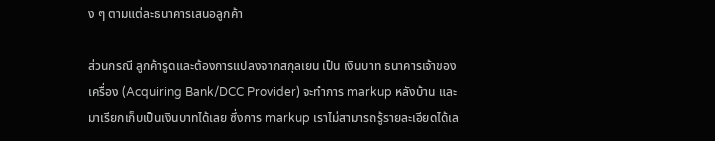ง ๆ ตามแต่ละธนาคารเสนอลูกค้า

ส่วนกรณี ลูกค้ารูดและต้องการแปลงจากสกุลเยน เป็น เงินบาท ธนาคารเจ้าของเครื่อง (Acquiring Bank/DCC Provider) จะทำการ markup หลังบ้าน และมาเรียกเก็บเป็นเงินบาทได้เลย ซึ่งการ markup เราไม่สามารถรู้รายละเอียดได้เล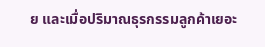ย และเมื่อปริมาณธุรกรรมลูกค้าเยอะ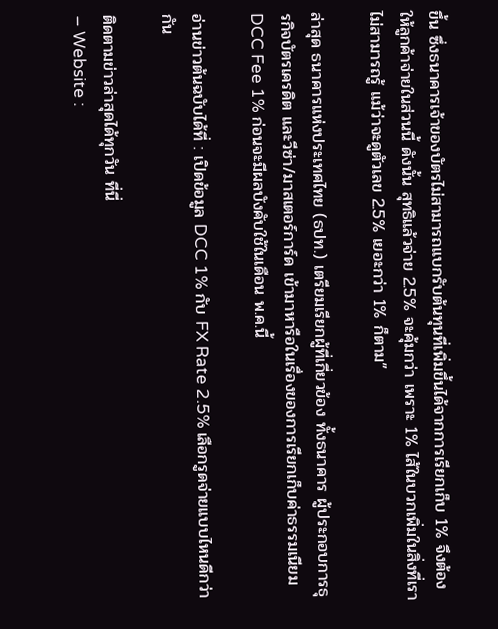ขึ้น ซึ่งธนาคารเจ้าของบัตรไม่สามารถแบกรับต้นทุนที่เพิ่มขึ้นได้จากการเรียกเก็บ 1% จึงต้องให้ลูกค้าจ่ายในส่วนนี้ ดังนั้น สุทธิแล้วจ่าย 2.5% จะคุ้มกว่า เพราะ 1% ไส้ในบวกเพิ่มในสิ่งที่เราไม่สามารถรู้ แม้ว่าจะดูตัวเลข 2.5% เยอะกว่า 1% ก็ตาม”

ล่าสุด ธนาคารแห่งประเทศไทย (ธปท.) เตรียมเรียกผู้ที่เกี่ยวข้อง ทั้งธนาคาร ผู้ประกอบการธุรกิจบัตรเครดิต และวีซ่า/มาสเตอร์การ์ด เข้ามาหารือในเรื่องของการเรียกเก็บค่าธรรมเนียม DCC Fee 1% ก่อนจะมีผลบังคับใช้ในเดือน พ.ค.นี้

อ่านข่าวต้นฉบับได้ที่ : เปิดข้อมูล DCC 1% กับ FX Rate 2.5% เลือกรูดจ่ายแบบไหนดีกว่ากัน

ติดตามข่าวล่าสุดได้ทุกวัน ที่นี่
– Website :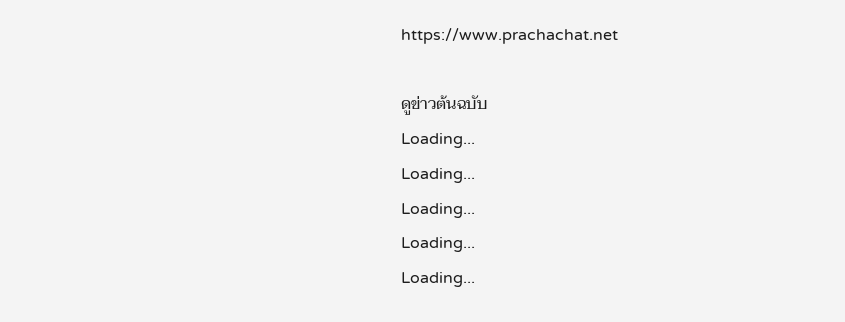https://www.prachachat.net

ดูข่าวต้นฉบับ
Loading...
Loading...
Loading...
Loading...
Loading...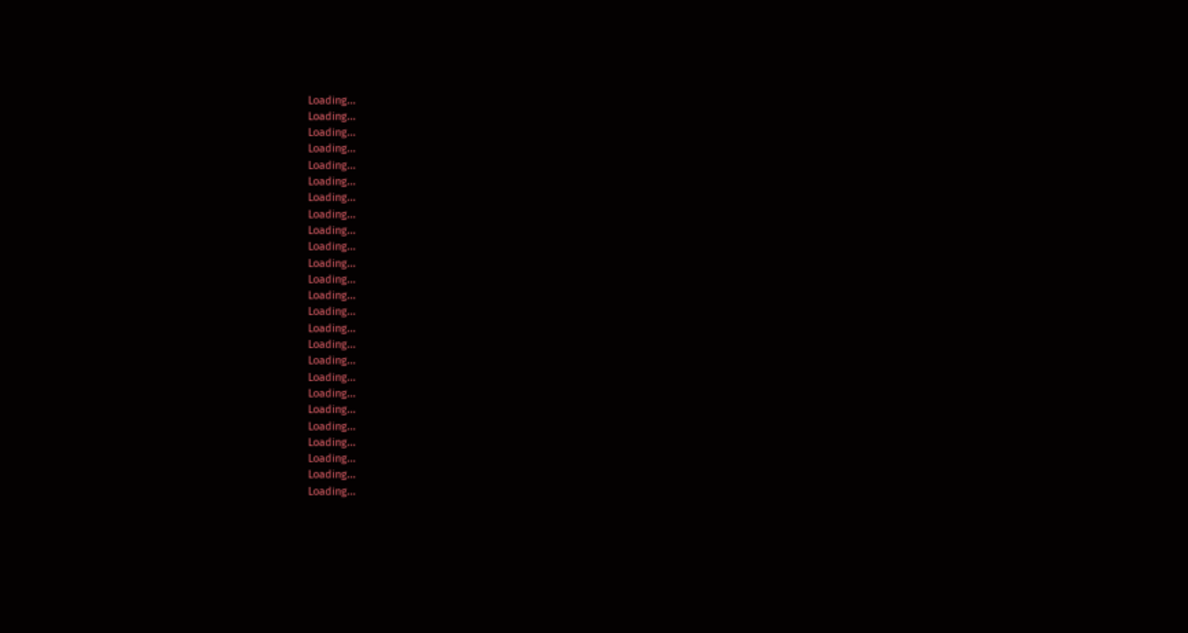Loading...
Loading...
Loading...
Loading...
Loading...
Loading...
Loading...
Loading...
Loading...
Loading...
Loading...
Loading...
Loading...
Loading...
Loading...
Loading...
Loading...
Loading...
Loading...
Loading...
Loading...
Loading...
Loading...
Loading...
Loading...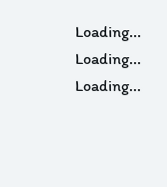Loading...
Loading...
Loading...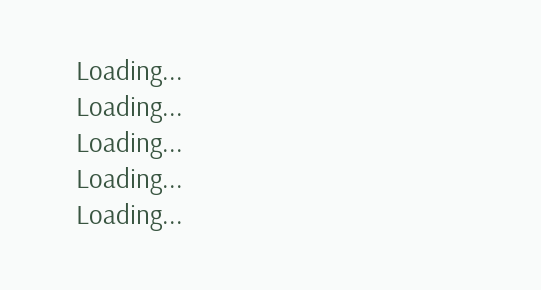Loading...
Loading...
Loading...
Loading...
Loading...